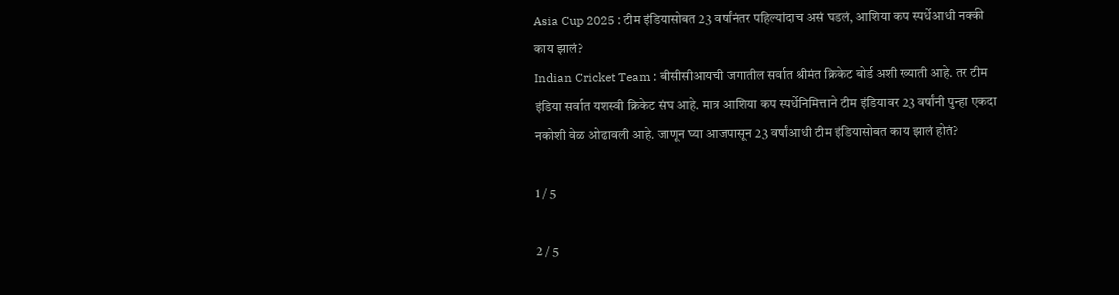Asia Cup 2025 : टीम इंडियासोबत 23 वर्षांनंतर पहिल्यांदाच असं घडलं, आशिया कप स्पर्धेआधी नक्की काय झालं?
Indian Cricket Team : बीसीसीआयची जगातील सर्वात श्रीमंत क्रिकेट बोर्ड अशी ख्याती आहे. तर टीम इंडिया सर्वात यशस्वी क्रिकेट संघ आहे. मात्र आशिया कप स्पर्धेनिमित्ताने टीम इंडियावर 23 वर्षांनी पुन्हा एकदा नकोशी वेळ ओढावली आहे. जाणून घ्या आजपासून 23 वर्षांआधी टीम इंडियासोबत काय झालं होतं?

1 / 5

2 / 5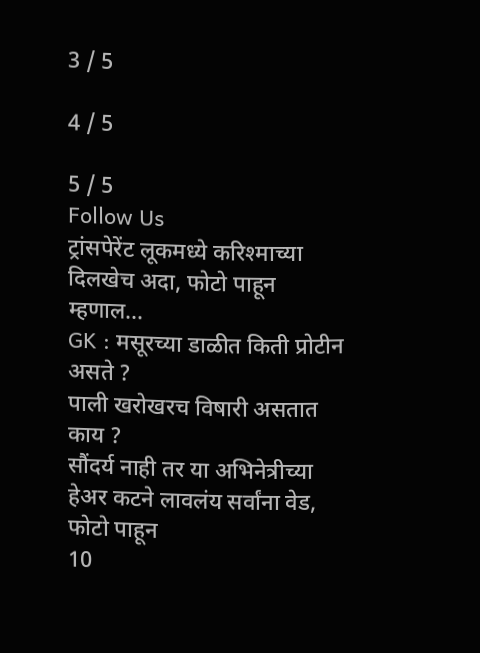3 / 5

4 / 5

5 / 5
Follow Us
ट्रांसपेरेंट लूकमध्ये करिश्माच्या दिलखेच अदा, फोटो पाहून म्हणाल...
GK : मसूरच्या डाळीत किती प्रोटीन असते ?
पाली खरोखरच विषारी असतात काय ?
सौंदर्य नाही तर या अभिनेत्रीच्या हेअर कटने लावलंय सर्वांना वेड, फोटो पाहून
10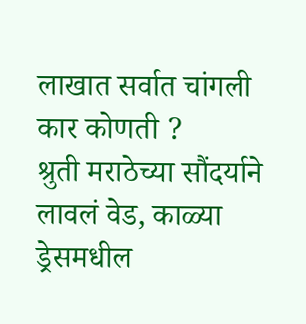लाखात सर्वात चांगली कार कोणती ?
श्रुती मराठेच्या सौंदर्याने लावलं वेड, काळ्या ड्रेसमधील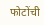फोटोंची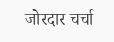जोरदार चर्चा